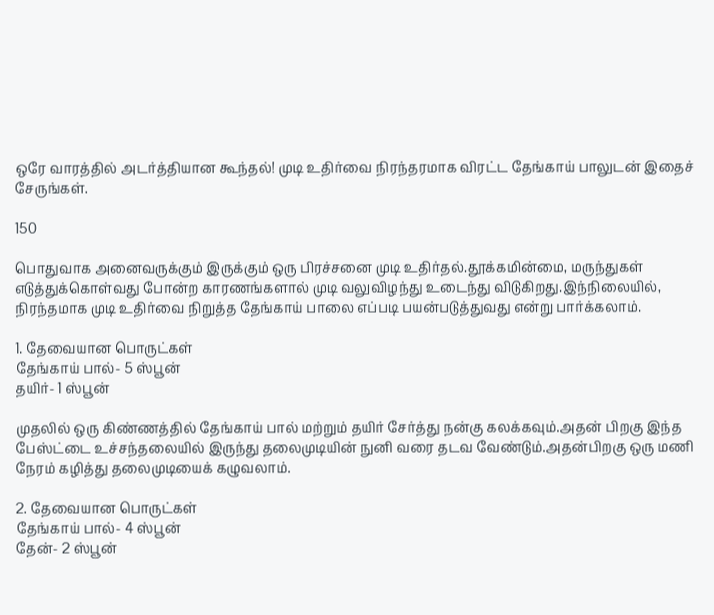ஒரே வாரத்தில் அடர்த்தியான கூந்தல்! முடி உதிர்வை நிரந்தரமாக விரட்ட தேங்காய் பாலுடன் இதைச் சேருங்கள்.

150

பொதுவாக அனைவருக்கும் இருக்கும் ஒரு பிரச்சனை முடி உதிர்தல்.தூக்கமின்மை, மருந்துகள் எடுத்துக்கொள்வது போன்ற காரணங்களால் முடி வலுவிழந்து உடைந்து விடுகிறது.இந்நிலையில், நிரந்தமாக முடி உதிர்வை நிறுத்த தேங்காய் பாலை எப்படி பயன்படுத்துவது என்று பார்க்கலாம்.

1. தேவையான பொருட்கள்
தேங்காய் பால்- 5 ஸ்பூன்
தயிர்- 1 ஸ்பூன்

முதலில் ஒரு கிண்ணத்தில் தேங்காய் பால் மற்றும் தயிர் சேர்த்து நன்கு கலக்கவும்.அதன் பிறகு இந்த பேஸ்ட்டை உச்சந்தலையில் இருந்து தலைமுடியின் நுனி வரை தடவ வேண்டும்.அதன்பிறகு ஒரு மணி நேரம் கழித்து தலைமுடியைக் கழுவலாம்.

2. தேவையான பொருட்கள்
தேங்காய் பால்- 4 ஸ்பூன்
தேன்- 2 ஸ்பூன்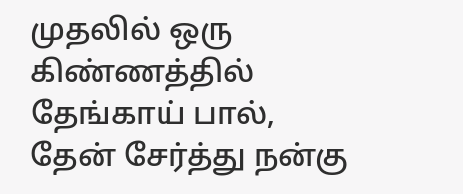முதலில் ஒரு கிண்ணத்தில் தேங்காய் பால், தேன் சேர்த்து நன்கு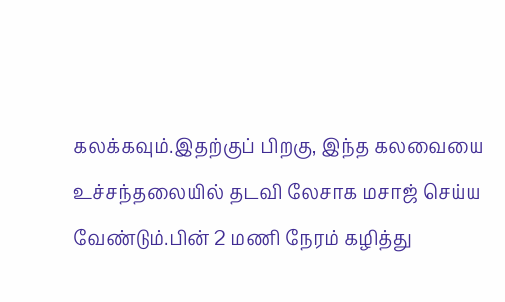கலக்கவும்.இதற்குப் பிறகு, இந்த கலவையை உச்சந்தலையில் தடவி லேசாக மசாஜ் செய்ய வேண்டும்.பின் 2 மணி நேரம் கழித்து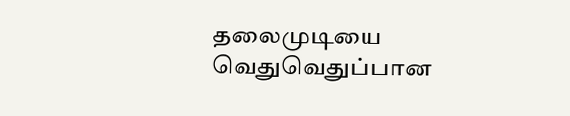தலைமுடியை வெதுவெதுப்பான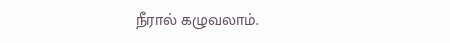நீரால் கழுவலாம்.